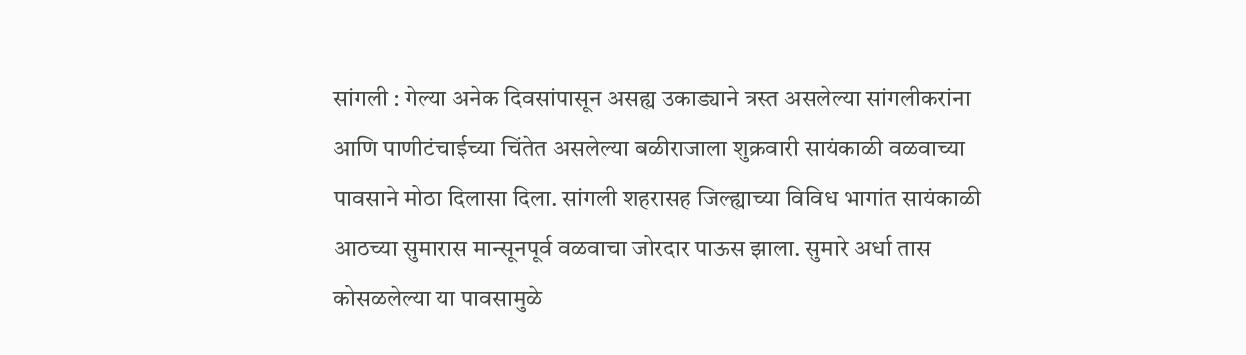सांगली : गेल्या अनेक दिवसांपासून असह्य उकाड्याने त्रस्त असलेल्या सांगलीकरांना आणि पाणीटंचाईच्या चिंतेत असलेल्या बळीराजाला शुक्रवारी सायंकाळी वळवाच्या पावसाने मोठा दिलासा दिला. सांगली शहरासह जिल्ह्याच्या विविध भागांत सायंकाळी आठच्या सुमारास मान्सूनपूर्व वळवाचा जोरदार पाऊस झाला. सुमारे अर्धा तास कोसळलेल्या या पावसामुळे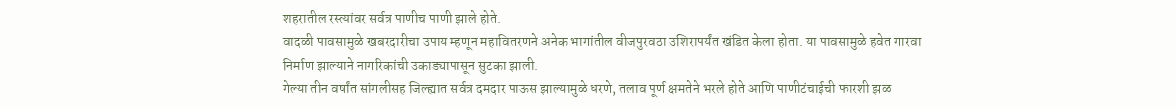शहरातील रस्त्यांवर सर्वत्र पाणीच पाणी झाले होते.
वादळी पावसामुळे खबरदारीचा उपाय म्हणून महावितरणने अनेक भागांतील वीजपुरवठा उशिरापर्यंत खंडित केला होता. या पावसामुळे हवेत गारवा निर्माण झाल्याने नागरिकांची उकाड्यापासून सुटका झाली.
गेल्या तीन वर्षांत सांगलीसह जिल्ह्यात सर्वत्र दमदार पाऊस झाल्यामुळे धरणे, तलाव पूर्ण क्षमतेने भरले होते आणि पाणीटंचाईची फारशी झळ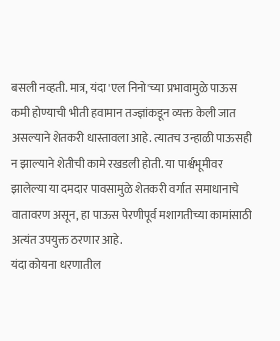बसली नव्हती. मात्र, यंदा 'एल निनो'च्या प्रभावामुळे पाऊस कमी होण्याची भीती हवामान तज्ज्ञांकडून व्यक्त केली जात असल्याने शेतकरी धास्तावला आहे. त्यातच उन्हाळी पाऊसही न झाल्याने शेतीची कामे रखडली होती. या पार्श्वभूमीवर झालेल्या या दमदार पावसामुळे शेतकरी वर्गात समाधानाचे वातावरण असून, हा पाऊस पेरणीपूर्व मशागतीच्या कामांसाठी अत्यंत उपयुक्त ठरणार आहे.
यंदा कोयना धरणातील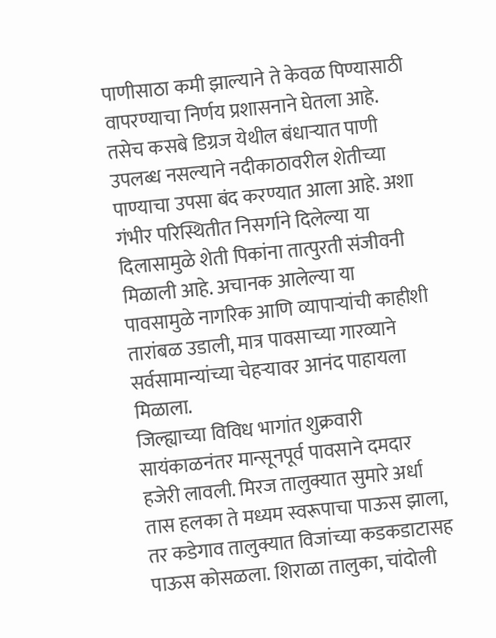पाणीसाठा कमी झाल्याने ते केवळ पिण्यासाठी वापरण्याचा निर्णय प्रशासनाने घेतला आहे. तसेच कसबे डिग्रज येथील बंधाऱ्यात पाणी उपलब्ध नसल्याने नदीकाठावरील शेतीच्या पाण्याचा उपसा बंद करण्यात आला आहे. अशा गंभीर परिस्थितीत निसर्गाने दिलेल्या या दिलासामुळे शेती पिकांना तात्पुरती संजीवनी मिळाली आहे. अचानक आलेल्या या पावसामुळे नागरिक आणि व्यापाऱ्यांची काहीशी तारांबळ उडाली, मात्र पावसाच्या गारव्याने सर्वसामान्यांच्या चेहऱ्यावर आनंद पाहायला मिळाला.
जिल्ह्याच्या विविध भागांत शुक्रवारी सायंकाळनंतर मान्सूनपूर्व पावसाने दमदार हजेरी लावली. मिरज तालुक्यात सुमारे अर्धा तास हलका ते मध्यम स्वरूपाचा पाऊस झाला, तर कडेगाव तालुक्यात विजांच्या कडकडाटासह पाऊस कोसळला. शिराळा तालुका, चांदोली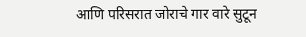आणि परिसरात जोराचे गार वारे सुटून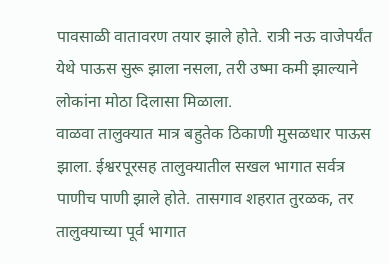पावसाळी वातावरण तयार झाले होते. रात्री नऊ वाजेपर्यंत येथे पाऊस सुरू झाला नसला, तरी उष्मा कमी झाल्याने लोकांना मोठा दिलासा मिळाला.
वाळवा तालुक्यात मात्र बहुतेक ठिकाणी मुसळधार पाऊस झाला. ईश्वरपूरसह तालुक्यातील सखल भागात सर्वत्र पाणीच पाणी झाले होते. तासगाव शहरात तुरळक, तर तालुक्याच्या पूर्व भागात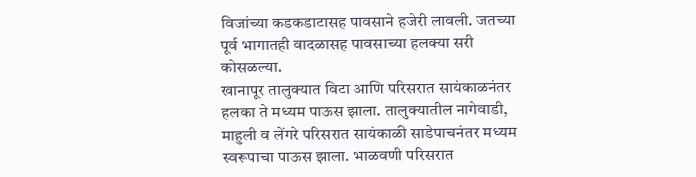विजांच्या कडकडाटासह पावसाने हजेरी लावली. जतच्या पूर्व भागातही वादळासह पावसाच्या हलक्या सरी कोसळल्या.
खानापूर तालुक्यात विटा आणि परिसरात सायंकाळनंतर हलका ते मध्यम पाऊस झाला. तालुक्यातील नागेवाडी, माहुली व लेंगरे परिसरात सायंकाळी साडेपाचनंतर मध्यम स्वरूपाचा पाऊस झाला. भाळवणी परिसरात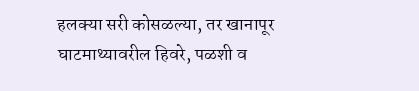हलक्या सरी कोसळल्या, तर खानापूर घाटमाथ्यावरील हिवरे, पळशी व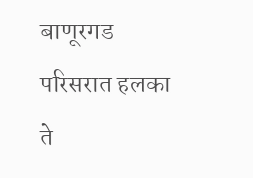बाणूरगड परिसरात हलका ते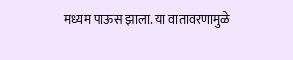मध्यम पाऊस झाला. या वातावरणामुळे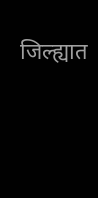जिल्ह्यात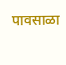पावसाळा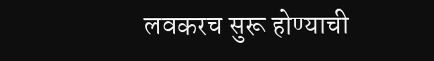लवकरच सुरू होण्याची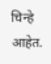चिन्हे आहेत.